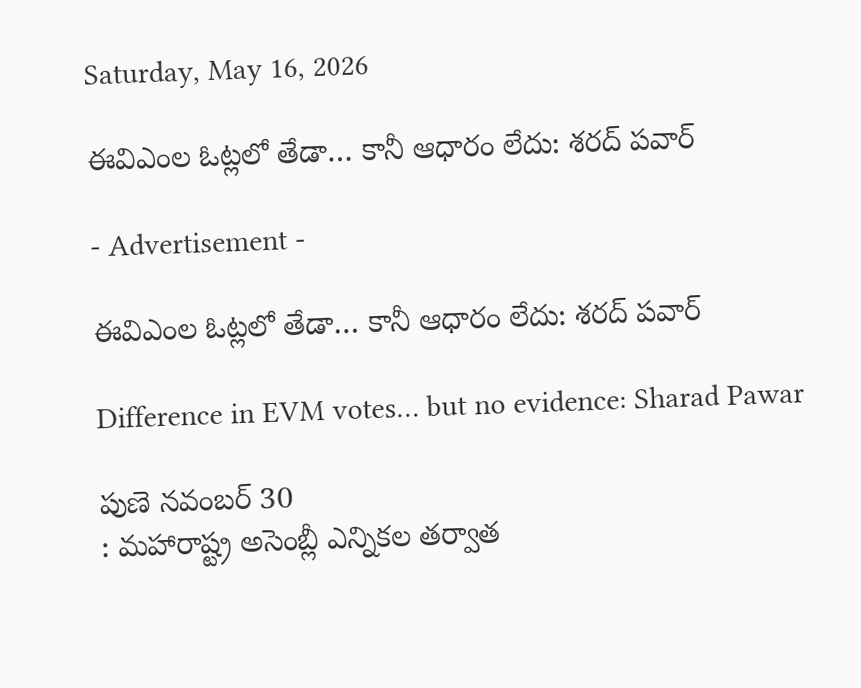Saturday, May 16, 2026

ఈవిఎంల ఓట్లలో తేడా… కానీ ఆధారం లేదు: శరద్ పవార్

- Advertisement -

ఈవిఎంల ఓట్లలో తేడా… కానీ ఆధారం లేదు: శరద్ పవార్

Difference in EVM votes… but no evidence: Sharad Pawar

పుణె నవంబర్ 30
: మహారాష్ట్ర అసెంబ్లీ ఎన్నికల తర్వాత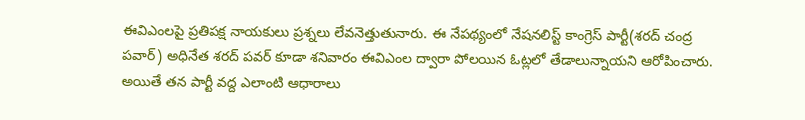ఈవిఎంలపై ప్రతిపక్ష నాయకులు ప్రశ్నలు లేవనెత్తుతునారు. ఈ నేపథ్యంలో నేషనలిస్ట్ కాంగ్రెస్ పార్టీ(శరద్ చంద్ర పవార్) అధినేత శరద్ పవర్ కూడా శనివారం ఈవిఎంల ద్వారా పోలయిన ఓట్లలో తేడాలున్నాయని ఆరోపించారు. అయితే తన పార్టీ వద్ద ఎలాంటి ఆధారాలు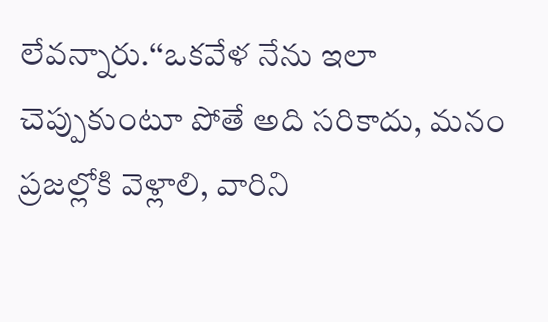లేవన్నారు.‘‘ఒకవేళ నేను ఇలా చెప్పుకుంటూ పోతే అది సరికాదు, మనం ప్రజల్లోకి వెళ్లాలి, వారిని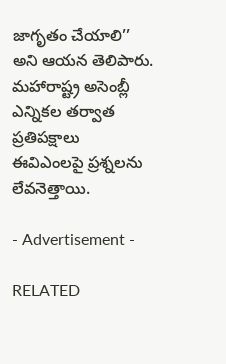జాగృతం చేయాలి’’ అని ఆయన తెలిపారు. మహారాష్ట్ర అసెంబ్లీ ఎన్నికల తర్వాత ప్రతిపక్షాలు ఈవిఎంలపై ప్రశ్నలను లేవనెత్తాయి.

- Advertisement -

RELATED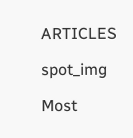ARTICLES

spot_img

Most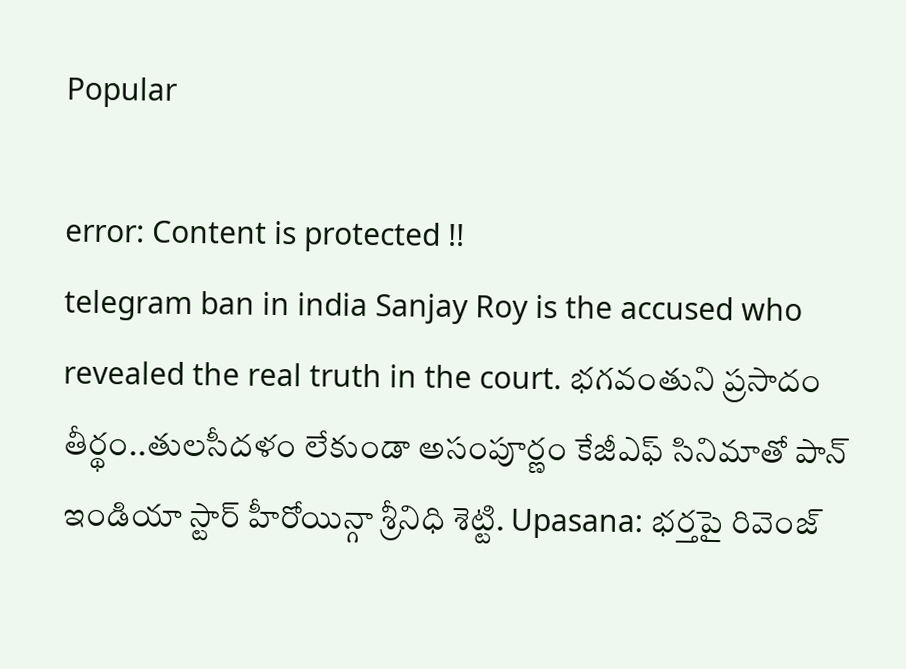Popular

error: Content is protected !!
telegram ban in india Sanjay Roy is the accused who revealed the real truth in the court. భగవంతుని ప్రసాదం తీర్థం..తులసీదళం లేకుండా అసంపూర్ణం కేజీఎఫ్ సినిమాతో పాన్ ఇండియా స్టార్ హీరోయిన్గా శ్రీనిధి శెట్టి. Upasana: భర్తపై రివెంజ్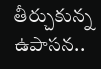తీర్చుకున్న ఉపాసన..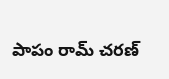పాపం రామ్ చరణ్